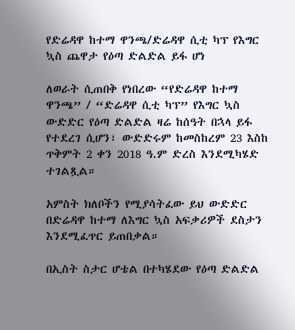የድሬዳዋ ከተማ ዋንጫ/ድሬዳዋ ሲቲ ካፕ የእግር ኳስ ጨዋታ የዕጣ ድልድል ይፋ ሆነ

ለወራት ሲጠበቅ የነበረው “የድሬዳዋ ከተማ ዋንጫ” / “ድሬዳዋ ሲቲ ካፕ” የእግር ኳስ ውድድር የዕጣ ድልድል ዛሬ ከሰዓት በኋላ ይፋ የተደረገ ሲሆን፣ ውድድሩም ከመስከረም 23 እስከ ጥቅምት 2 ቀን 2018 ዓ.ም ድረስ እንደሚካሄድ ተገልጿል።

አምስት ክለቦችን የሚያሳትፈው ይህ ውድድር በድሬዳዋ ከተማ ለእግር ኳስ አፍቃሪዎች ደስታን እንደሚፈጥር ይጠበቃል።

በኢስት ስታር ሆቴል በተካሄደው የዕጣ ድልድል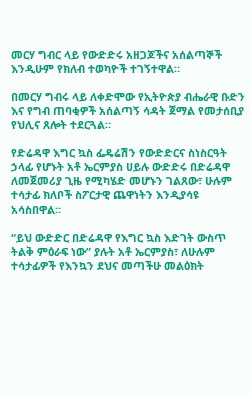መርሃ ግብር ላይ የውድድሩ አዘጋጆችና አሰልጣኞች እንዲሁም የክለብ ተወካዮች ተገኝተዋል።

በመርሃ ግብሩ ላይ ለቀድሞው የኢትዮጵያ ብሔራዊ ቡድን እና የግብ ጠባቂዎች አሰልጣኝ ሳዳት ጀማል የመታሰቢያ የህሊና ጸሎት ተደርጓል።

የድሬዳዋ እግር ኳስ ፌዴሬሽን የውድድርና ስነስርዓት ኃላፊ የሆኑት አቶ ኤርምያስ ሀይሉ ውድድሩ በድሬዳዋ ለመጀመሪያ ጊዜ የሚካሄድ መሆኑን ገልጸው፣ ሁሉም ተሳታፊ ክለቦች ስፖርታዊ ጨዋነትን እንዲያሳዩ አሳስበዋል።

“ይህ ውድድር በድሬዳዋ የእግር ኳስ እድገት ውስጥ ትልቅ ምዕራፍ ነው” ያሉት አቶ ኤርምያስ፣ ለሁሉም ተሳታፊዎች የእንኳን ደህና መጣችሁ መልዕክት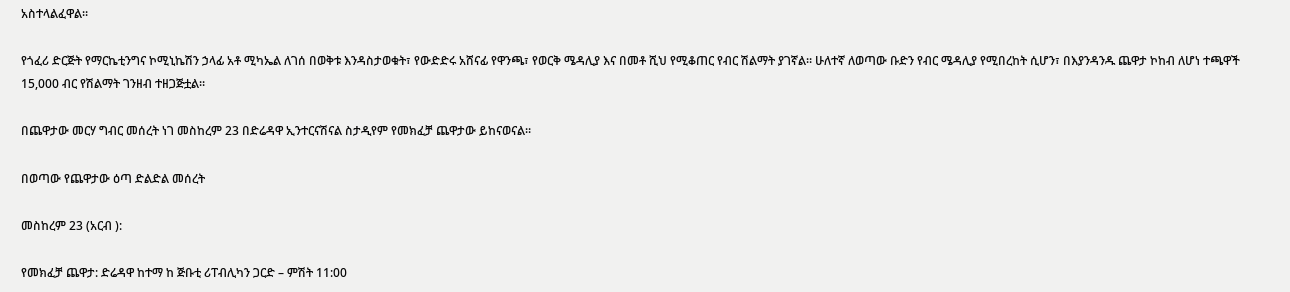አስተላልፈዋል።

የጎፈሪ ድርጅት የማርኬቲንግና ኮሚኒኬሽን ኃላፊ አቶ ሚካኤል ለገሰ በወቅቱ እንዳስታወቁት፣ የውድድሩ አሸናፊ የዋንጫ፣ የወርቅ ሜዳሊያ እና በመቶ ሺህ የሚቆጠር የብር ሽልማት ያገኛል። ሁለተኛ ለወጣው ቡድን የብር ሜዳሊያ የሚበረከት ሲሆን፣ በእያንዳንዱ ጨዋታ ኮከብ ለሆነ ተጫዋች 15,000 ብር የሽልማት ገንዘብ ተዘጋጅቷል።

በጨዋታው መርሃ ግብር መሰረት ነገ መስከረም 23 በድሬዳዋ ኢንተርናሽናል ስታዲየም የመክፈቻ ጨዋታው ይከናወናል።

በወጣው የጨዋታው ዕጣ ድልድል መሰረት

መስከረም 23 (አርብ ):

የመክፈቻ ጨዋታ: ድሬዳዋ ከተማ ከ ጅቡቲ ሪፐብሊካን ጋርድ – ምሽት 11:00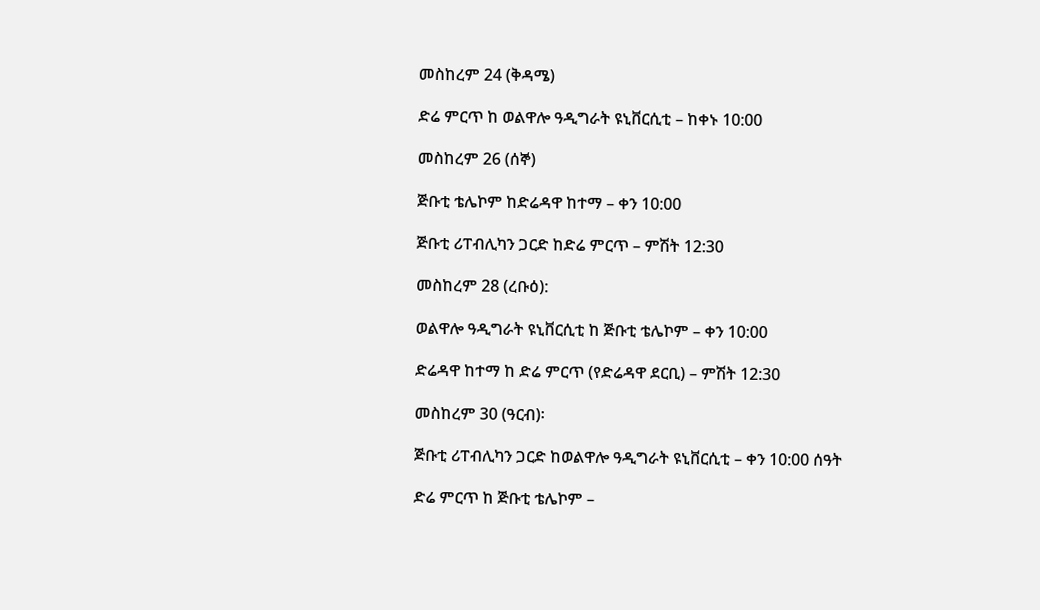መስከረም 24 (ቅዳሜ)

ድሬ ምርጥ ከ ወልዋሎ ዓዲግራት ዩኒቨርሲቲ – ከቀኑ 10:00

መስከረም 26 (ሰኞ)

ጅቡቲ ቴሌኮም ከድሬዳዋ ከተማ – ቀን 10:00

ጅቡቲ ሪፐብሊካን ጋርድ ከድሬ ምርጥ – ምሽት 12:30

መስከረም 28 (ረቡዕ):

ወልዋሎ ዓዲግራት ዩኒቨርሲቲ ከ ጅቡቲ ቴሌኮም – ቀን 10:00

ድሬዳዋ ከተማ ከ ድሬ ምርጥ (የድሬዳዋ ደርቢ) – ምሽት 12:30

መስከረም 30 (ዓርብ)፡

ጅቡቲ ሪፐብሊካን ጋርድ ከወልዋሎ ዓዲግራት ዩኒቨርሲቲ – ቀን 10:00 ሰዓት

ድሬ ምርጥ ከ ጅቡቲ ቴሌኮም –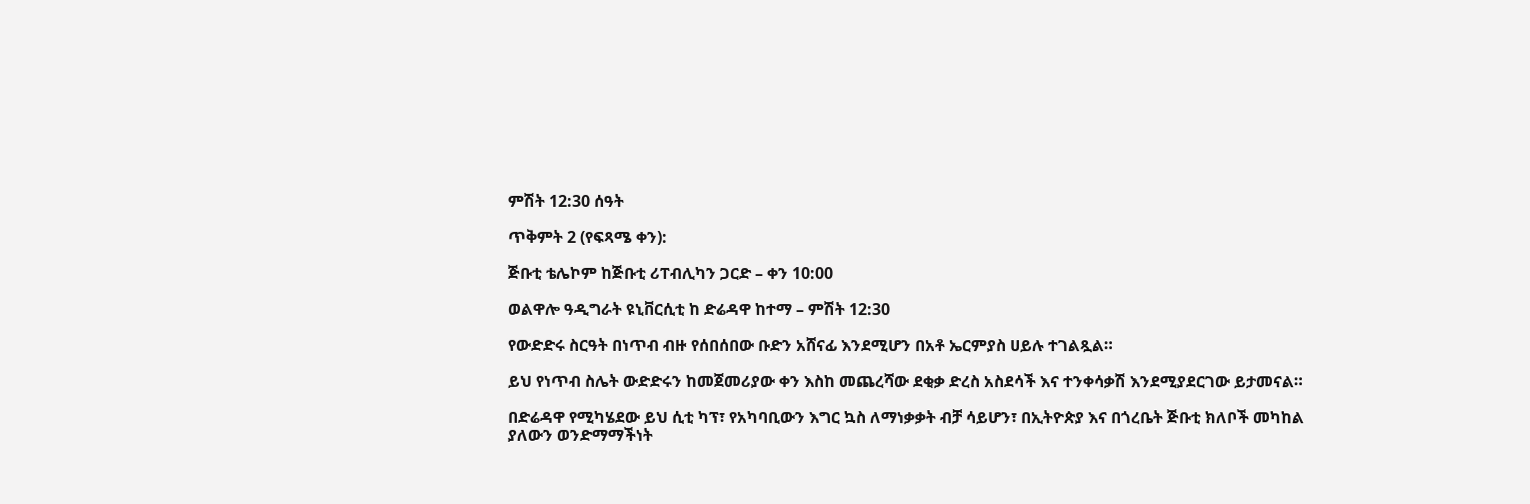ምሽት 12:30 ሰዓት

ጥቅምት 2 (የፍጻሜ ቀን):

ጅቡቲ ቴሌኮም ከጅቡቲ ሪፐብሊካን ጋርድ – ቀን 10:00

ወልዋሎ ዓዲግራት ዩኒቨርሲቲ ከ ድሬዳዋ ከተማ – ምሽት 12:30

የውድድሩ ስርዓት በነጥብ ብዙ የሰበሰበው ቡድን አሸናፊ እንደሚሆን በአቶ ኤርምያስ ሀይሉ ተገልጿል።

ይህ የነጥብ ስሌት ውድድሩን ከመጀመሪያው ቀን እስከ መጨረሻው ደቂቃ ድረስ አስደሳች እና ተንቀሳቃሽ እንደሚያደርገው ይታመናል።

በድሬዳዋ የሚካሄደው ይህ ሲቲ ካፕ፣ የአካባቢውን እግር ኳስ ለማነቃቃት ብቻ ሳይሆን፣ በኢትዮጵያ እና በጎረቤት ጅቡቲ ክለቦች መካከል ያለውን ወንድማማችነት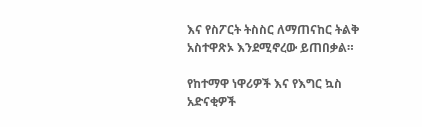እና የስፖርት ትስስር ለማጠናከር ትልቅ አስተዋጽኦ እንደሚኖረው ይጠበቃል።

የከተማዋ ነዋሪዎች እና የእግር ኳስ አድናቂዎች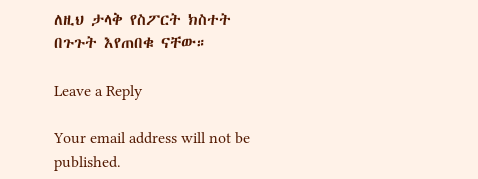ለዚህ ታላቅ የስፖርት ክስተት በጉጉት እየጠበቁ ናቸው።

Leave a Reply

Your email address will not be published.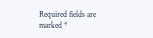Required fields are marked *